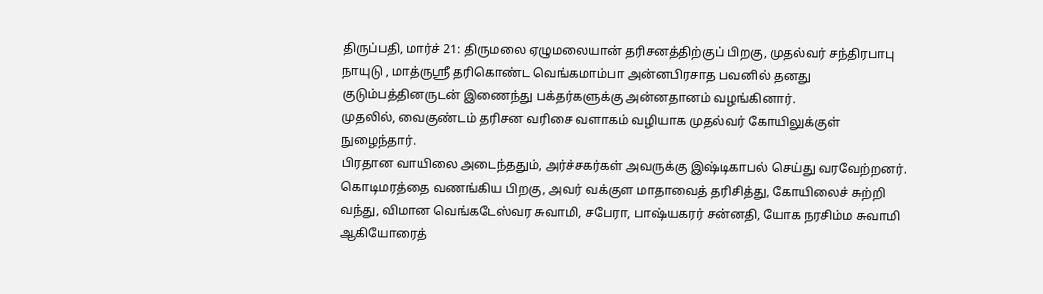திருப்பதி, மார்ச் 21: திருமலை ஏழுமலையான் தரிசனத்திற்குப் பிறகு, முதல்வர் சந்திரபாபு நாயுடு , மாத்ருஸ்ரீ தரிகொண்ட வெங்கமாம்பா அன்னபிரசாத பவனில் தனது குடும்பத்தினருடன் இணைந்து பக்தர்களுக்கு அன்னதானம் வழங்கினார்.
முதலில், வைகுண்டம் தரிசன வரிசை வளாகம் வழியாக முதல்வர் கோயிலுக்குள் நுழைந்தார்.
பிரதான வாயிலை அடைந்ததும், அர்ச்சகர்கள் அவருக்கு இஷ்டிகாபல் செய்து வரவேற்றனர். கொடிமரத்தை வணங்கிய பிறகு, அவர் வக்குள மாதாவைத் தரிசித்து, கோயிலைச் சுற்றி வந்து, விமான வெங்கடேஸ்வர சுவாமி, சபேரா, பாஷ்யகரர் சன்னதி, யோக நரசிம்ம சுவாமி ஆகியோரைத்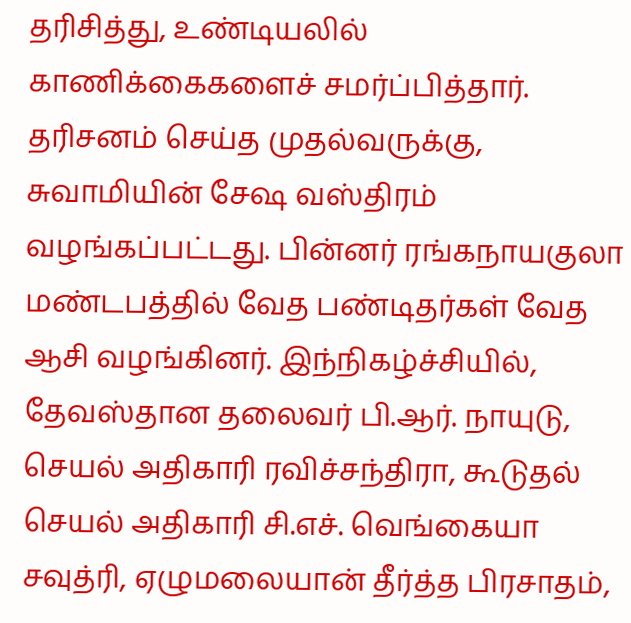தரிசித்து, உண்டியலில் காணிக்கைகளைச் சமர்ப்பித்தார்.
தரிசனம் செய்த முதல்வருக்கு, சுவாமியின் சேஷ வஸ்திரம் வழங்கப்பட்டது. பின்னர் ரங்கநாயகுலா மண்டபத்தில் வேத பண்டிதர்கள் வேத ஆசி வழங்கினர். இந்நிகழ்ச்சியில், தேவஸ்தான தலைவர் பி.ஆர். நாயுடு, செயல் அதிகாரி ரவிச்சந்திரா, கூடுதல் செயல் அதிகாரி சி.எச். வெங்கையா சவுத்ரி, ஏழுமலையான் தீர்த்த பிரசாதம்,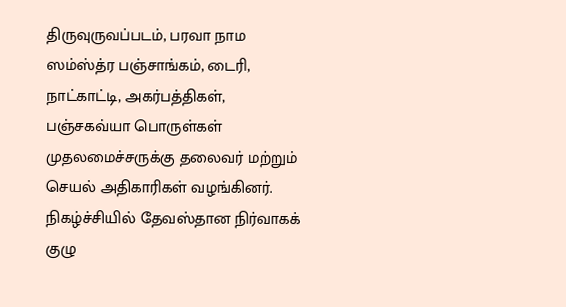திருவுருவப்படம், பரவா நாம ஸம்ஸ்த்ர பஞ்சாங்கம், டைரி, நாட்காட்டி, அகர்பத்திகள், பஞ்சகவ்யா பொருள்கள் முதலமைச்சருக்கு தலைவர் மற்றும் செயல் அதிகாரிகள் வழங்கினர்.
நிகழ்ச்சியில் தேவஸ்தான நிர்வாகக் குழு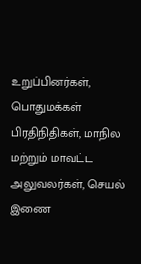உறுப்பினர்கள், பொதுமக்கள் பிரதிநிதிகள், மாநில மற்றும் மாவட்ட அலுவலர்கள், செயல் இணை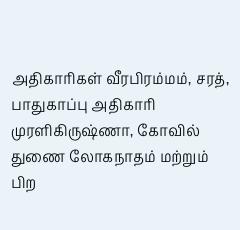அதிகாரிகள் வீரபிரம்மம், சரத், பாதுகாப்பு அதிகாரி முரளிகிருஷ்ணா, கோவில் துணை லோகநாதம் மற்றும் பிற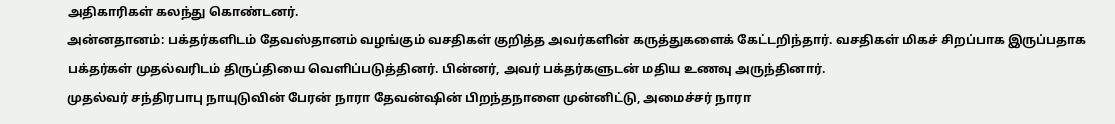அதிகாரிகள் கலந்து கொண்டனர்.
அன்னதானம்: பக்தர்களிடம் தேவஸ்தானம் வழங்கும் வசதிகள் குறித்த அவர்களின் கருத்துகளைக் கேட்டறிந்தார். வசதிகள் மிகச் சிறப்பாக இருப்பதாக பக்தர்கள் முதல்வரிடம் திருப்தியை வெளிப்படுத்தினர். பின்னர், அவர் பக்தர்களுடன் மதிய உணவு அருந்தினார்.
முதல்வர் சந்திரபாபு நாயுடுவின் பேரன் நாரா தேவன்ஷின் பிறந்தநாளை முன்னிட்டு, அமைச்சர் நாரா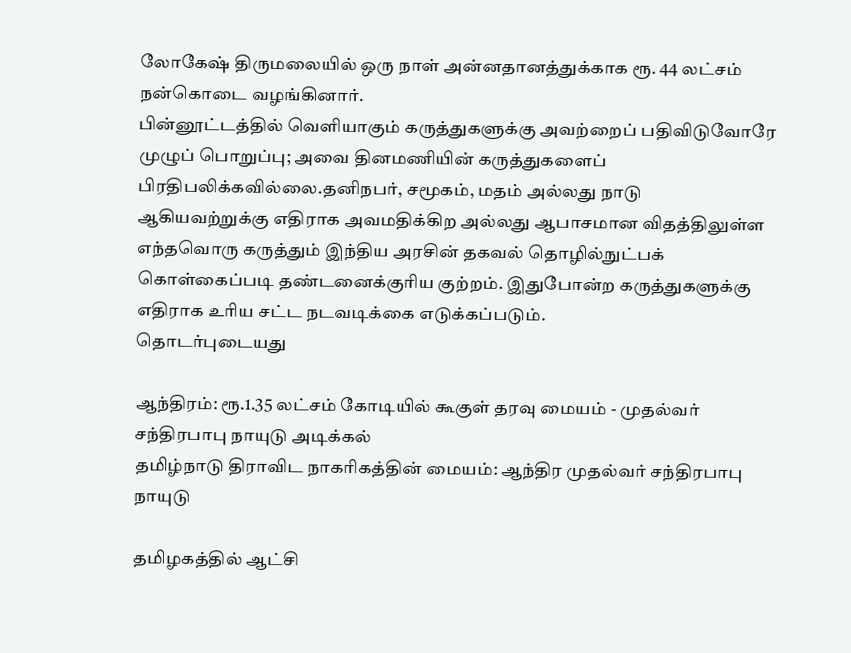லோகேஷ் திருமலையில் ஒரு நாள் அன்னதானத்துக்காக ரூ. 44 லட்சம் நன்கொடை வழங்கினார்.
பின்னூட்டத்தில் வெளியாகும் கருத்துகளுக்கு அவற்றைப் பதிவிடுவோரே முழுப் பொறுப்பு; அவை தினமணியின் கருத்துகளைப் பிரதிபலிக்கவில்லை.தனிநபர், சமூகம், மதம் அல்லது நாடு ஆகியவற்றுக்கு எதிராக அவமதிக்கிற அல்லது ஆபாசமான விதத்திலுள்ள எந்தவொரு கருத்தும் இந்திய அரசின் தகவல் தொழில்நுட்பக் கொள்கைப்படி தண்டனைக்குரிய குற்றம். இதுபோன்ற கருத்துகளுக்கு எதிராக உரிய சட்ட நடவடிக்கை எடுக்கப்படும்.
தொடர்புடையது

ஆந்திரம்: ரூ.1.35 லட்சம் கோடியில் கூகுள் தரவு மையம் - முதல்வர் சந்திரபாபு நாயுடு அடிக்கல்
தமிழ்நாடு திராவிட நாகரிகத்தின் மையம்: ஆந்திர முதல்வர் சந்திரபாபு நாயுடு

தமிழகத்தில் ஆட்சி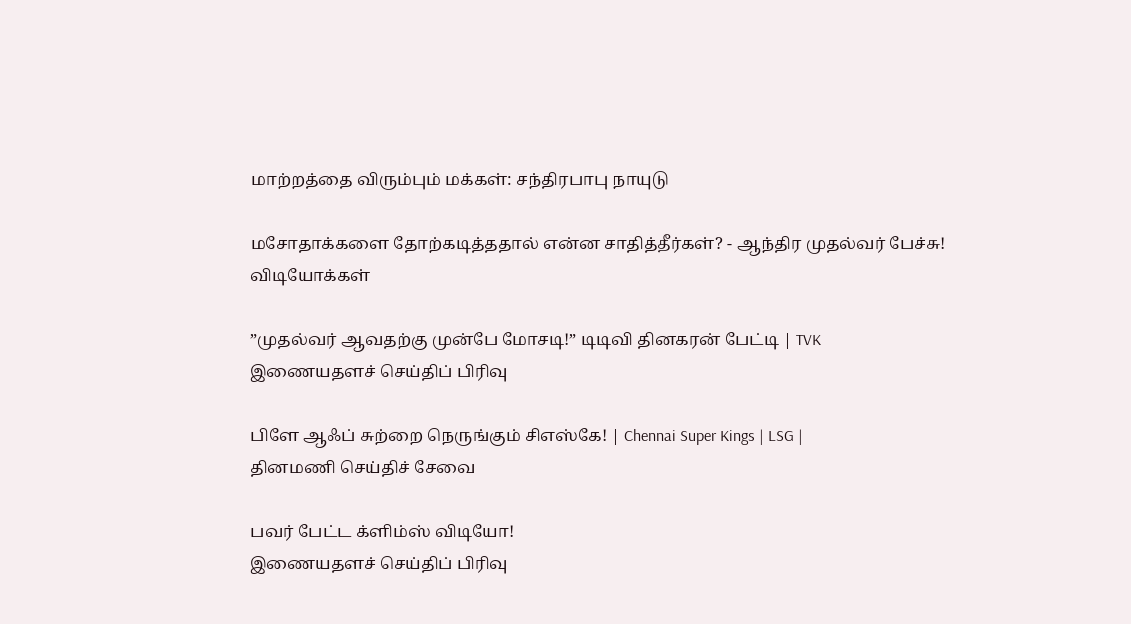மாற்றத்தை விரும்பும் மக்கள்: சந்திரபாபு நாயுடு

மசோதாக்களை தோற்கடித்ததால் என்ன சாதித்தீர்கள்? - ஆந்திர முதல்வர் பேச்சு!
விடியோக்கள்

”முதல்வர் ஆவதற்கு முன்பே மோசடி!” டிடிவி தினகரன் பேட்டி | TVK
இணையதளச் செய்திப் பிரிவு

பிளே ஆஃப் சுற்றை நெருங்கும் சிஎஸ்கே! | Chennai Super Kings | LSG |
தினமணி செய்திச் சேவை

பவர் பேட்ட க்ளிம்ஸ் விடியோ!
இணையதளச் செய்திப் பிரிவு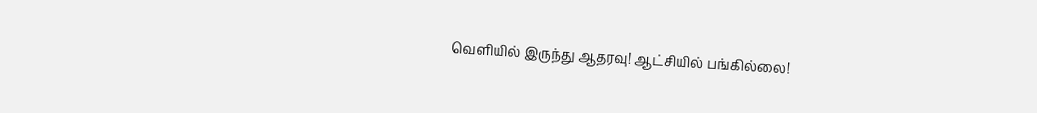வெளியில் இருந்து ஆதரவு! ஆட்சியில் பங்கில்லை!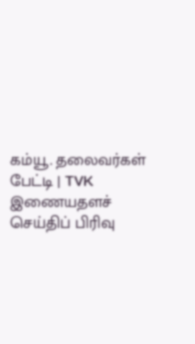கம்யூ. தலைவர்கள் பேட்டி | TVK
இணையதளச் செய்திப் பிரிவு